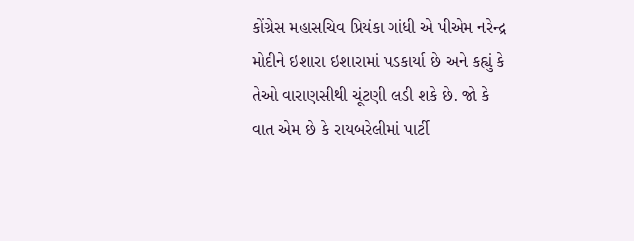કોંગ્રેસ મહાસચિવ પ્રિયંકા ગાંધી એ પીએમ નરેન્દ્ર મોદીને ઇશારા ઇશારામાં પડકાર્યા છે અને કહ્યું કે તેઓ વારાણસીથી ચૂંટણી લડી શકે છે. જો કે વાત એમ છે કે રાયબરેલીમાં પાર્ટી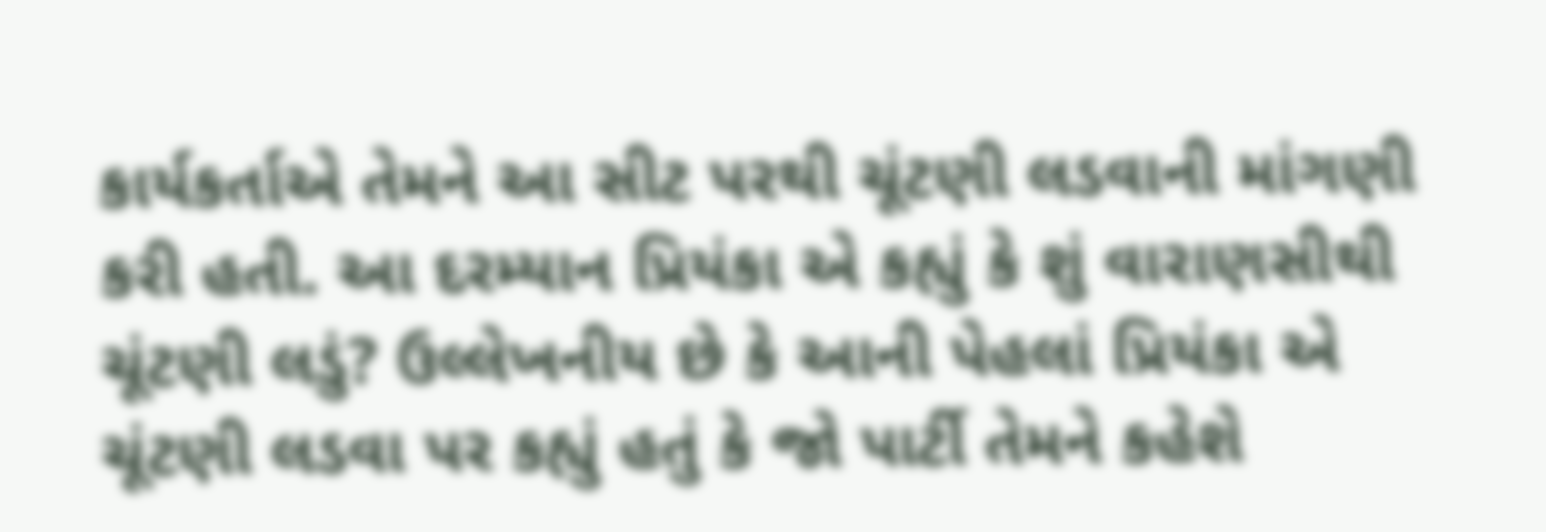કાર્યકર્તાએ તેમને આ સીટ પરથી ચૂંટણી લડવાની માંગણી કરી હતી. આ દરમ્યાન પ્રિયંકા એ કહ્યું કે શું વારાણસીથી ચૂંટણી લડું? ઉલ્લેખનીય છે કે આની પેહલાં પ્રિયંકા એ ચૂંટણી લડવા પર કહ્યું હતું કે જો પાર્ટી તેમને કહેશે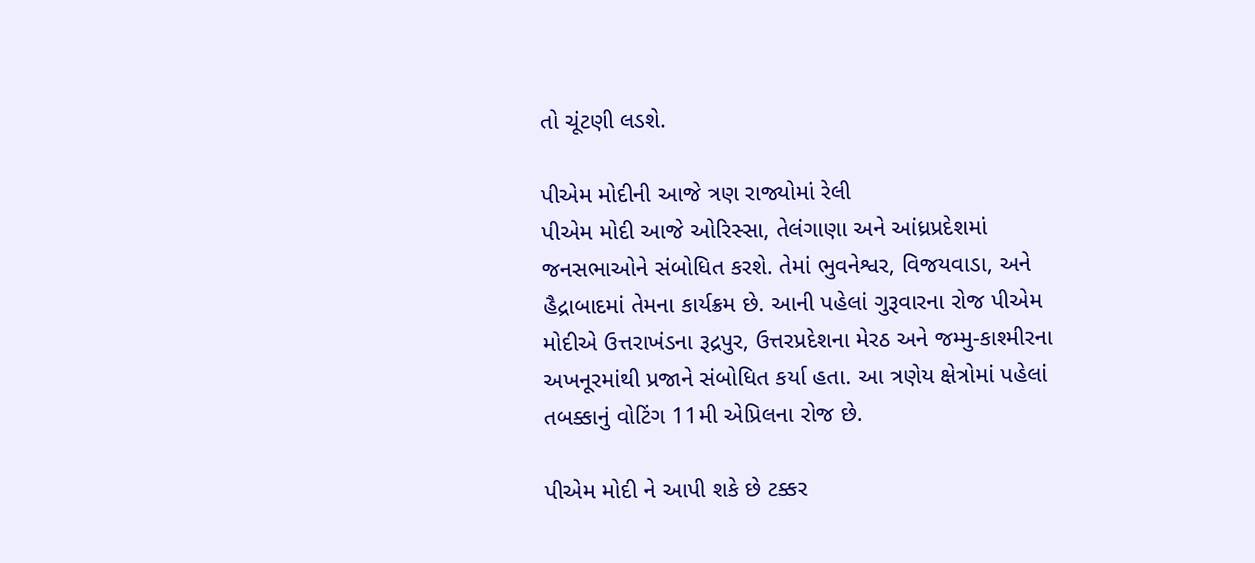તો ચૂંટણી લડશે.

પીએમ મોદીની આજે ત્રણ રાજ્યોમાં રેલી
પીએમ મોદી આજે ઓરિસ્સા, તેલંગાણા અને આંધ્રપ્રદેશમાં જનસભાઓને સંબોધિત કરશે. તેમાં ભુવનેશ્વર, વિજયવાડા, અને હૈદ્રાબાદમાં તેમના કાર્યક્રમ છે. આની પહેલાં ગુરૂવારના રોજ પીએમ મોદીએ ઉત્તરાખંડના રૂદ્રપુર, ઉત્તરપ્રદેશના મેરઠ અને જમ્મુ-કાશ્મીરના અખનૂરમાંથી પ્રજાને સંબોધિત કર્યા હતા. આ ત્રણેય ક્ષેત્રોમાં પહેલાં તબક્કાનું વોટિંગ 11મી એપ્રિલના રોજ છે.

પીએમ મોદી ને આપી શકે છે ટક્કર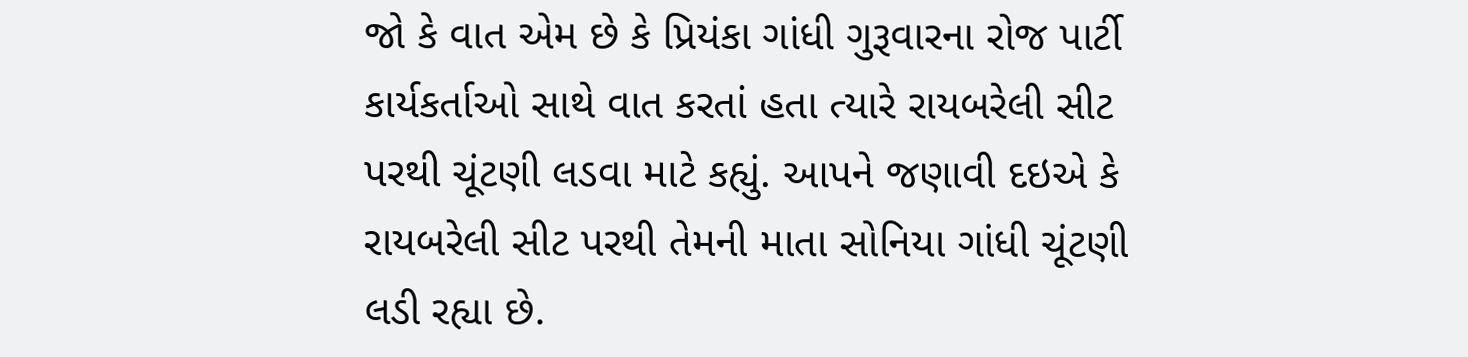જો કે વાત એમ છે કે પ્રિયંકા ગાંધી ગુરૂવારના રોજ પાર્ટી કાર્યકર્તાઓ સાથે વાત કરતાં હતા ત્યારે રાયબરેલી સીટ પરથી ચૂંટણી લડવા માટે કહ્યું. આપને જણાવી દઇએ કે રાયબરેલી સીટ પરથી તેમની માતા સોનિયા ગાંધી ચૂંટણી લડી રહ્યા છે.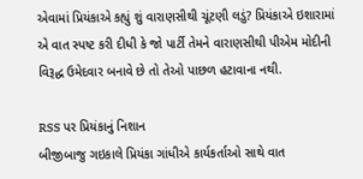એવામાં પ્રિયંકાએ કહ્યું શું વારાણસીથી ચૂંટણી લડું? પ્રિયંકાએ ઇશારામાં એ વાત સ્પષ્ટ કરી દીધી કે જો પાર્ટી તેમને વારાણસીથી પીએમ મોદીની વિરૂદ્ધ ઉમેદવાર બનાવે છે તો તેઓ પાછળ હટાવાના નથી.

RSS પર પ્રિયંકાનું નિશાન
બીજીબાજુ ગઇકાલે પ્રિયંકા ગાંધીએ કાર્યકર્તાઓ સાથે વાત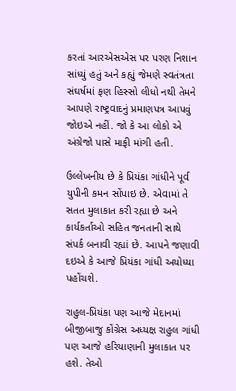કરતાં આરએસએસ પર પરણ નિશાન સાંધ્યું હતું અને કહ્યું જેમણે સ્વતંત્રતા સંઘર્ષમાં ફણ હિસ્સો લીધો નથી તેમને આપણે રાષ્ટ્રવાદનું પ્રમાણપત્ર આપવું જોઇએ નહીં. જો કે આ લોકો એ અંગ્રેજો પાસે માફી માંગી હતી.

ઉલ્લેખનીય છે કે પ્રિયંકા ગાંધીને પૂર્વ યુપીની કમન સોંપાઇ છે. એવામાં તે સતત મુલાકાત કરી રહ્યા છે અને કાર્યકર્તાઓ સહિત જનતાની સાથે સંપર્ક બનાવી રહ્યાં છે. આપને જણાવી દઇએ કે આજે પ્રિયંકા ગાંધી અયોધ્યા પહોંચશે.

રાહુલ-પ્રિયંકા પણ આજે મેદાનમાં
બીજીબાજુ કોંગ્રેસ અધ્યક્ષ રાહુલ ગાંધી પણ આજે હરિયાણાની મુલાકાત પર હશે. તેઓ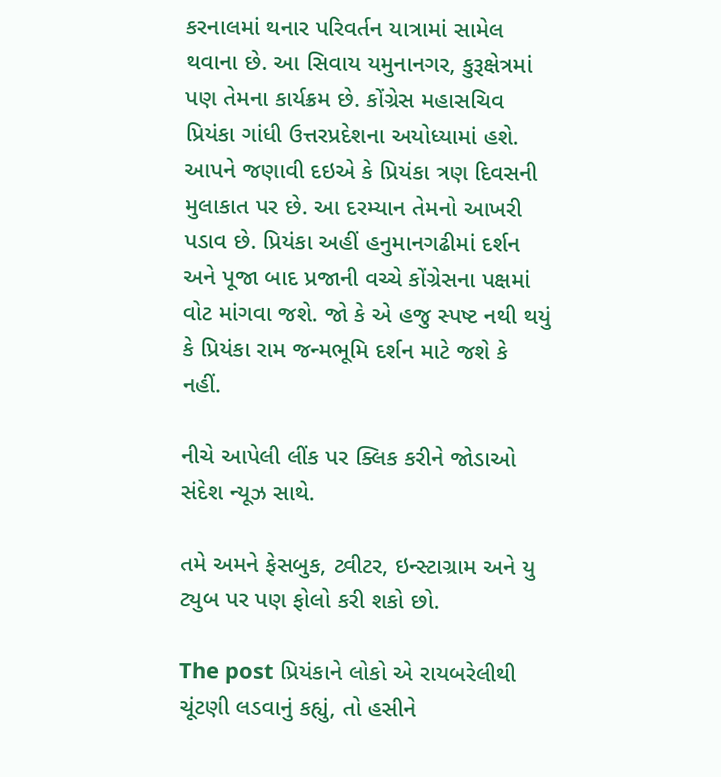કરનાલમાં થનાર પરિવર્તન યાત્રામાં સામેલ થવાના છે. આ સિવાય યમુનાનગર, કુરૂક્ષેત્રમાં પણ તેમના કાર્યક્રમ છે. કોંગ્રેસ મહાસચિવ પ્રિયંકા ગાંધી ઉત્તરપ્રદેશના અયોધ્યામાં હશે. આપને જણાવી દઇએ કે પ્રિયંકા ત્રણ દિવસની મુલાકાત પર છે. આ દરમ્યાન તેમનો આખરી પડાવ છે. પ્રિયંકા અહીં હનુમાનગઢીમાં દર્શન અને પૂજા બાદ પ્રજાની વચ્ચે કોંગ્રેસના પક્ષમાં વોટ માંગવા જશે. જો કે એ હજુ સ્પષ્ટ નથી થયું કે પ્રિયંકા રામ જન્મભૂમિ દર્શન માટે જશે કે નહીં.

નીચે આપેલી લીંક પર ક્લિક કરીને જોડાઓ સંદેશ ન્યૂઝ સાથે.

તમે અમને ફેસબુક, ટ્વીટર, ઇન્સ્ટાગ્રામ અને યુ ટ્યુબ પર પણ ફોલો કરી શકો છો.

The post પ્રિયંકાને લોકો એ રાયબરેલીથી ચૂંટણી લડવાનું કહ્યું, તો હસીને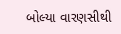બોલ્યા વારણસીથી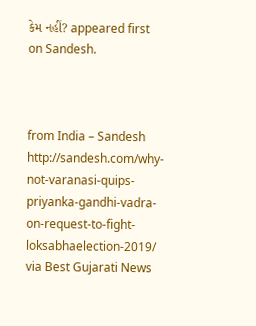કેમ નહીં? appeared first on Sandesh.



from India – Sandesh http://sandesh.com/why-not-varanasi-quips-priyanka-gandhi-vadra-on-request-to-fight-loksabhaelection-2019/
via Best Gujarati News